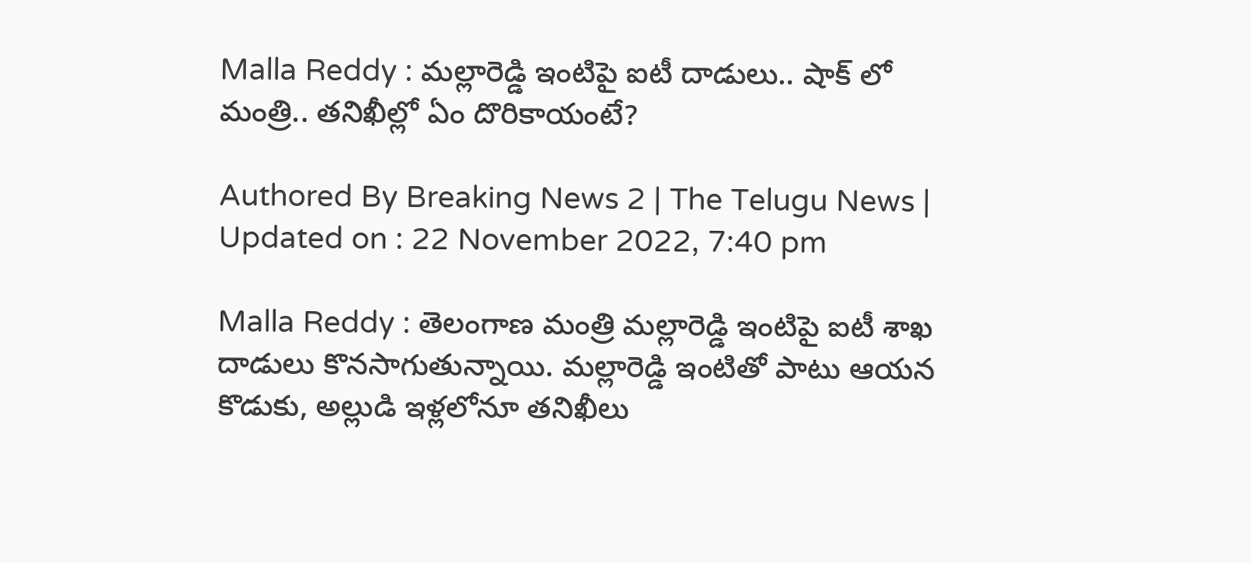Malla Reddy : మల్లారెడ్డి ఇంటిపై ఐటీ దాడులు.. షాక్ లో మంత్రి.. తనిఖీల్లో ఏం దొరికాయంటే?

Authored By Breaking News 2 | The Telugu News | Updated on : 22 November 2022, 7:40 pm

Malla Reddy : తెలంగాణ మంత్రి మల్లారెడ్డి ఇంటిపై ఐటీ శాఖ దాడులు కొనసాగుతున్నాయి. మల్లారెడ్డి ఇంటితో పాటు ఆయన కొడుకు, అల్లుడి ఇళ్లలోనూ తనిఖీలు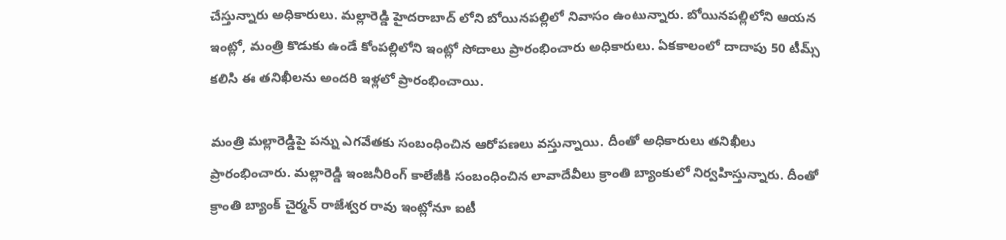చేస్తున్నారు అధికారులు. మల్లారెడ్డి హైదరాబాద్ లోని బోయినపల్లిలో నివాసం ఉంటున్నారు. బోయినపల్లిలోని ఆయన ఇంట్లో, మంత్రి కొడుకు ఉండే కోంపల్లిలోని ఇంట్లో సోదాలు ప్రారంభించారు అధికారులు. ఏకకాలంలో దాదాపు 50 టీమ్స్ కలిసి ఈ తనిఖీలను అందరి ఇళ్లలో ప్రారంభించాయి.

మంత్రి మల్లారెడ్డిపై పన్ను ఎగవేతకు సంబంధించిన ఆరోపణలు వస్తున్నాయి. దీంతో అధికారులు తనిఖీలు ప్రారంభించారు. మల్లారెడ్డి ఇంజనీరింగ్ కాలేజీకి సంబంధించిన లావాదేవీలు క్రాంతి బ్యాంకులో నిర్వహిస్తున్నారు. దీంతో క్రాంతి బ్యాంక్ చైర్మన్ రాజేశ్వర రావు ఇంట్లోనూ ఐటీ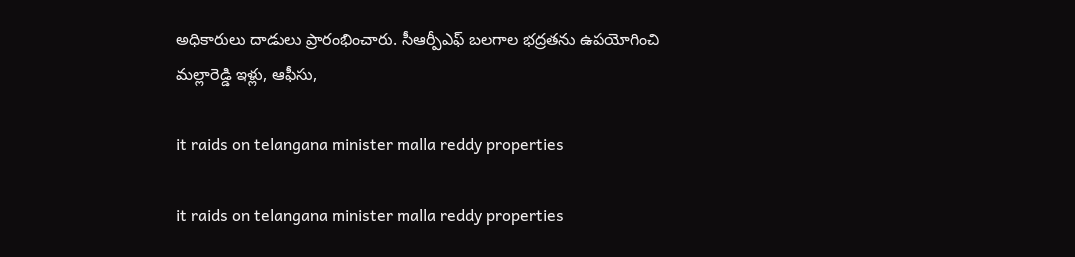అధికారులు దాడులు ప్రారంభించారు. సీఆర్పీఎఫ్ బలగాల భద్రతను ఉపయోగించి మల్లారెడ్డి ఇళ్లు, ఆఫీసు,

it raids on telangana minister malla reddy properties

it raids on telangana minister malla reddy properties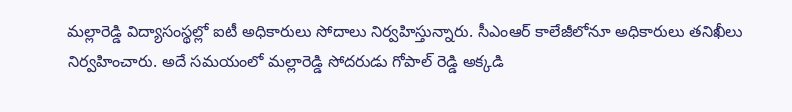మల్లారెడ్డి విద్యాసంస్థల్లో ఐటీ అధికారులు సోదాలు నిర్వహిస్తున్నారు. సీఎంఆర్ కాలేజీలోనూ అధికారులు తనిఖీలు నిర్వహించారు. అదే సమయంలో మల్లారెడ్డి సోదరుడు గోపాల్ రెడ్డి అక్కడి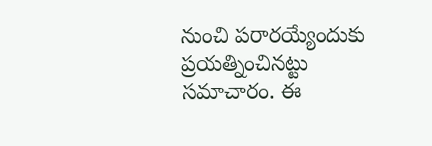నుంచి పరారయ్యేందుకు ప్రయత్నించినట్టు సమాచారం. ఈ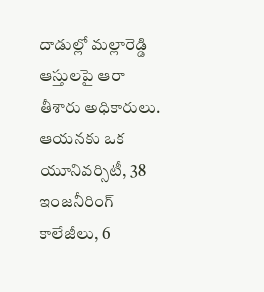దాడుల్లో మల్లారెడ్డి ఆస్తులపై ఆరా తీశారు అధికారులు. ఆయనకు ఒక యూనివర్సిటీ, 38 ఇంజనీరింగ్ కాలేజీలు, 6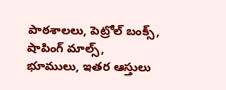పాఠశాలలు, పెట్రోల్ బంక్స్, షాపింగ్ మాల్స్, భూములు, ఇతర ఆస్తులు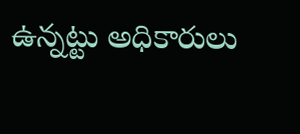ఉన్నట్టు అధికారులు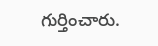గుర్తించారు.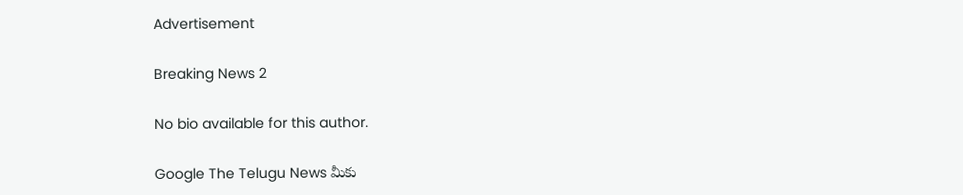Advertisement

Breaking News 2

No bio available for this author.

Google The Telugu News మీకు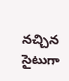నచ్చిన సైటుగా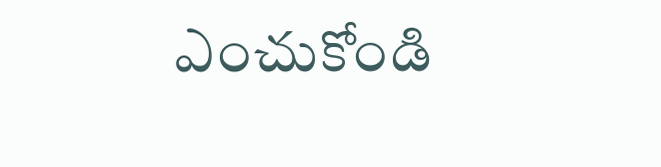ఎంచుకోండి